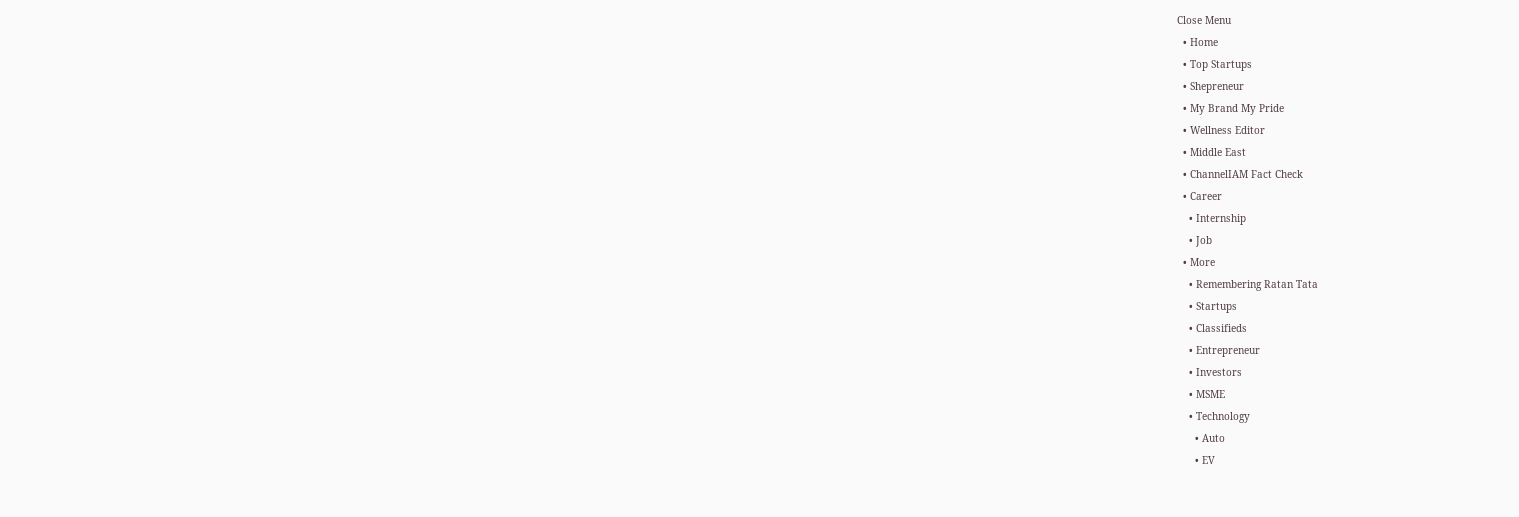Close Menu
  • Home
  • Top Startups
  • Shepreneur
  • My Brand My Pride
  • Wellness Editor
  • Middle East
  • ChannelIAM Fact Check
  • Career
    • Internship
    • Job
  • More
    • Remembering Ratan Tata
    • Startups
    • Classifieds
    • Entrepreneur
    • Investors
    • MSME
    • Technology
      • Auto
      • EV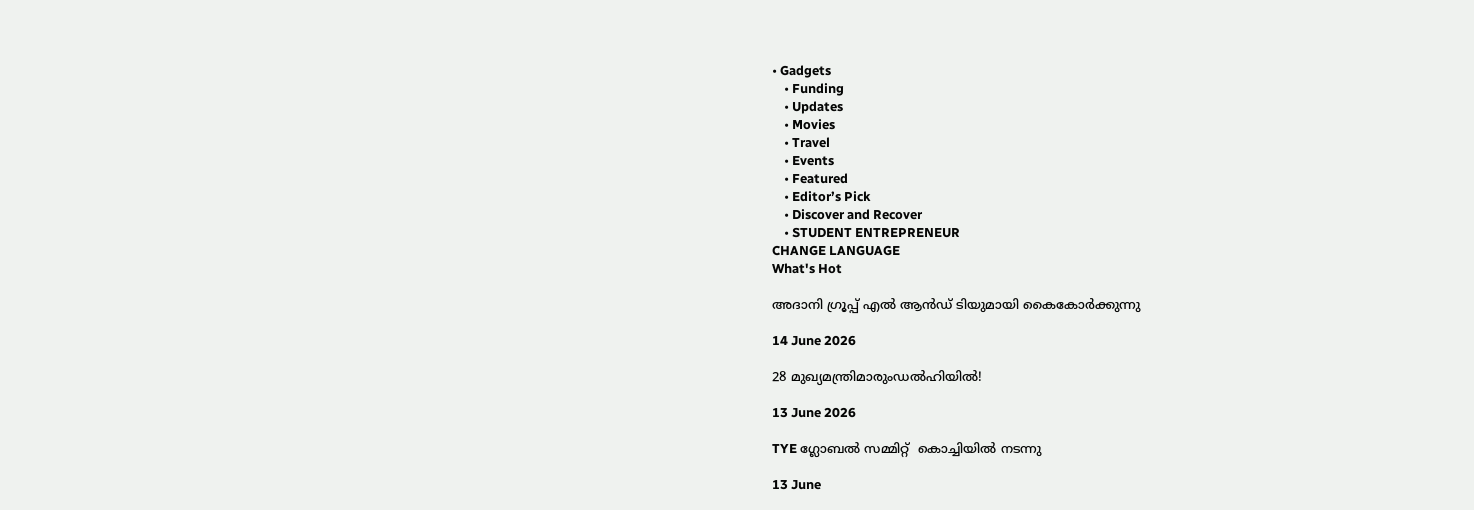• Gadgets
    • Funding
    • Updates
    • Movies
    • Travel
    • Events
    • Featured
    • Editor’s Pick
    • Discover and Recover
    • STUDENT ENTREPRENEUR
CHANGE LANGUAGE
What's Hot

അദാനി ഗ്രൂപ്പ് എൽ ആൻഡ് ടിയുമായി കൈകോർക്കുന്നു

14 June 2026

28 മുഖ്യമന്ത്രിമാരുംഡൽഹിയിൽ!

13 June 2026

TYE ഗ്ലോബല്‍ സമ്മിറ്റ്  കൊച്ചിയില്‍ നടന്നു

13 June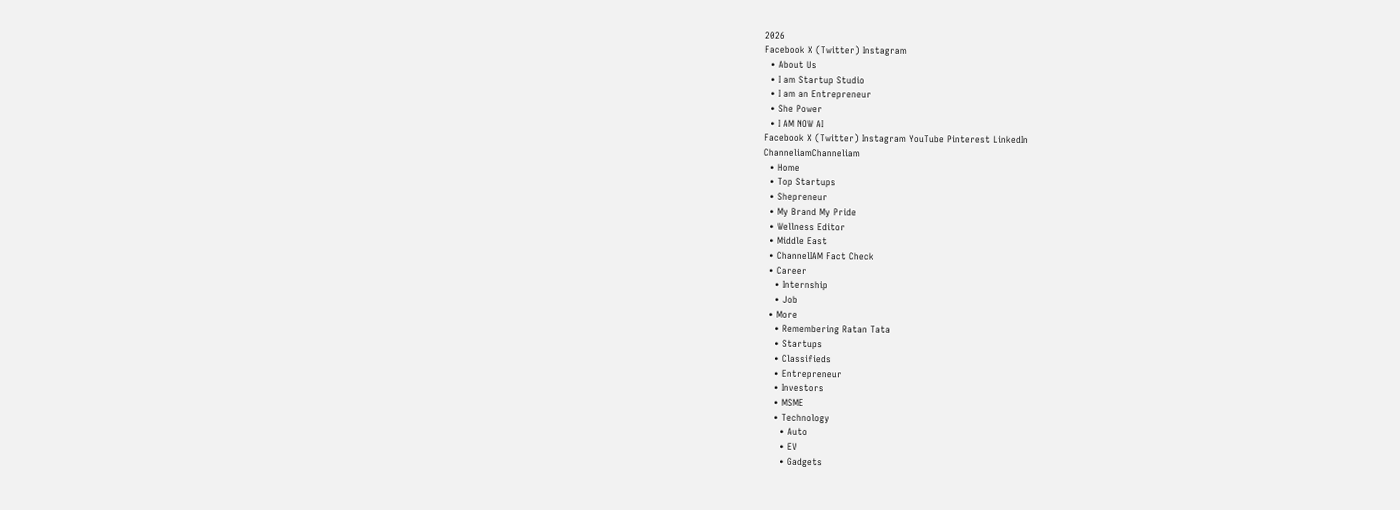2026
Facebook X (Twitter) Instagram
  • About Us
  • I am Startup Studio
  • I am an Entrepreneur
  • She Power
  • I AM NOW AI
Facebook X (Twitter) Instagram YouTube Pinterest LinkedIn
ChanneliamChanneliam
  • Home
  • Top Startups
  • Shepreneur
  • My Brand My Pride
  • Wellness Editor
  • Middle East
  • ChannelIAM Fact Check
  • Career
    • Internship
    • Job
  • More
    • Remembering Ratan Tata
    • Startups
    • Classifieds
    • Entrepreneur
    • Investors
    • MSME
    • Technology
      • Auto
      • EV
      • Gadgets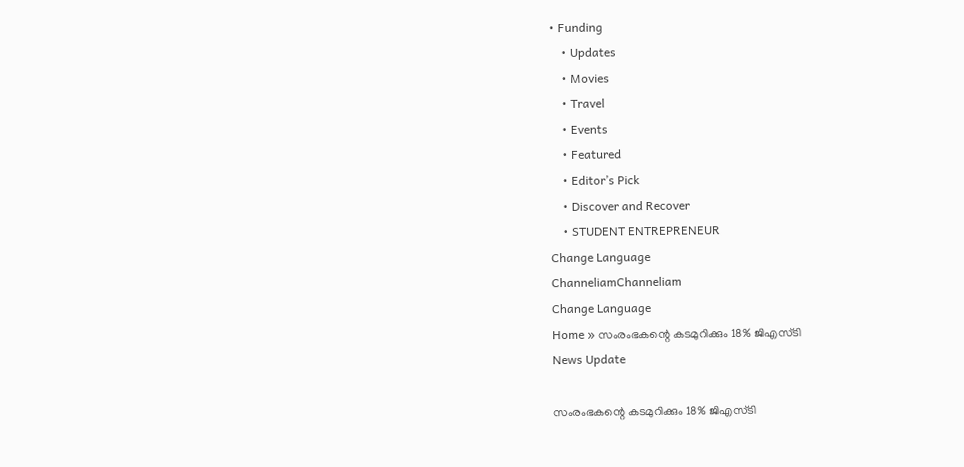• Funding
    • Updates
    • Movies
    • Travel
    • Events
    • Featured
    • Editor’s Pick
    • Discover and Recover
    • STUDENT ENTREPRENEUR
Change Language
ChanneliamChanneliam
Change Language
Home » സംരംഭകന്റെ കടമുറിക്കും 18% ജിഎസ്ടി
News Update

സംരംഭകന്റെ കടമുറിക്കും 18% ജിഎസ്ടി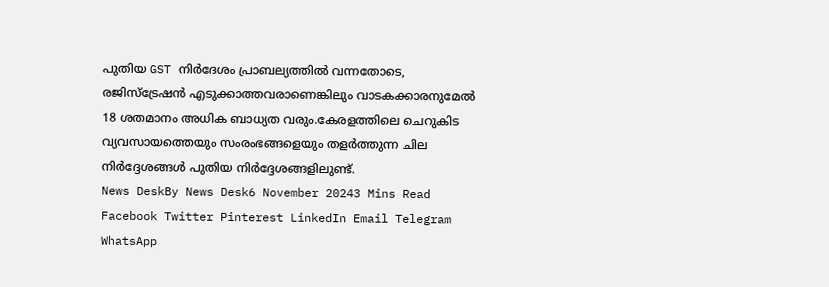പുതിയ GST നിർദേശം പ്രാബല്യത്തിൽ വന്നതോടെ, രജിസ്ട്രേഷൻ എടുക്കാത്തവരാണെങ്കിലും വാടകക്കാരനുമേൽ 18 ശതമാനം അധിക ബാധ്യത വരും.കേരളത്തിലെ ചെറുകിട വ്യവസായത്തെയും സംരംഭങ്ങളെയും തളർത്തുന്ന ചില നിർദ്ദേശങ്ങൾ പുതിയ നിർദ്ദേശങ്ങളിലുണ്ട്.
News DeskBy News Desk6 November 20243 Mins Read
Facebook Twitter Pinterest LinkedIn Email Telegram WhatsApp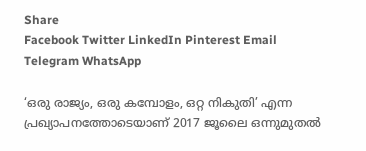Share
Facebook Twitter LinkedIn Pinterest Email Telegram WhatsApp

‘ഒരു രാജ്യം, ഒരു കമ്പോളം, ഒറ്റ നികുതി’ എന്ന പ്രഖ്യാപനത്തോടെയാണ് 2017 ജൂലൈ ഒന്നുമുതൽ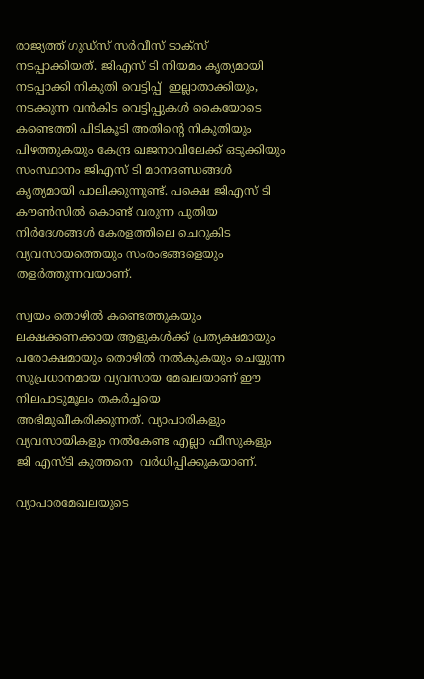രാജ്യത്ത് ഗുഡ്സ് സർവീസ് ടാക്സ് നടപ്പാക്കിയത്. ജിഎസ് ടി നിയമം കൃത്യമായി നടപ്പാക്കി നികുതി വെട്ടിപ്പ്  ഇല്ലാതാക്കിയും, നടക്കുന്ന വൻകിട വെട്ടിപ്പുകൾ കൈയോടെ കണ്ടെത്തി പിടികൂടി അതിന്റെ നികുതിയും പിഴത്തുകയും കേന്ദ്ര ഖജനാവിലേക്ക് ഒടുക്കിയും സംസ്ഥാനം ജിഎസ് ടി മാനദണ്ഡങ്ങൾ കൃത്യമായി പാലിക്കുന്നുണ്ട്. പക്ഷെ ജിഎസ് ടി കൗൺസിൽ കൊണ്ട് വരുന്ന പുതിയ നിർദേശങ്ങൾ കേരളത്തിലെ ചെറുകിട വ്യവസായത്തെയും സംരംഭങ്ങളെയും തളർത്തുന്നവയാണ്.

സ്വയം തൊഴിൽ കണ്ടെത്തുകയും ലക്ഷക്കണക്കായ ആളുകൾക്ക് പ്രത്യക്ഷമായും പരോക്ഷമായും തൊഴിൽ നൽകുകയും ചെയ്യുന്ന സുപ്രധാനമായ വ്യവസായ മേഖലയാണ് ഈ നിലപാടുമൂലം തകർച്ചയെ അഭിമുഖീകരിക്കുന്നത്. വ്യാപാരികളും വ്യവസായികളും നൽകേണ്ട എല്ലാ ഫീസുകളും ജി എസ്ടി കുത്തനെ  വർധിപ്പിക്കുകയാണ്.

വ്യാപാരമേഖലയുടെ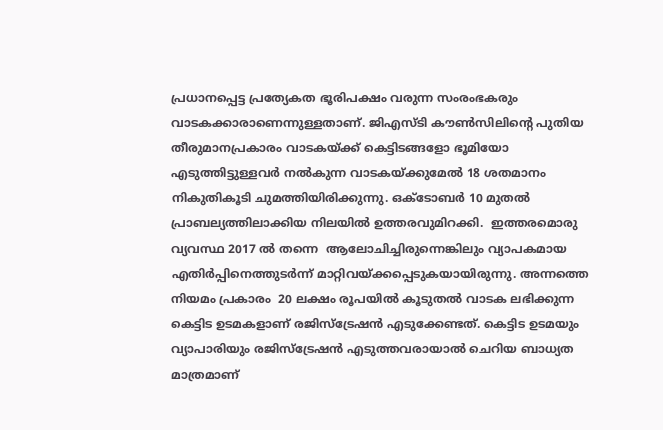പ്രധാനപ്പെട്ട പ്രത്യേകത ഭൂരിപക്ഷം വരുന്ന സംരംഭകരും വാടകക്കാരാണെന്നുള്ളതാണ്. ജിഎസ്ടി കൗൺസിലിന്റെ പുതിയ തീരുമാനപ്രകാരം വാടകയ്ക്ക് കെട്ടിടങ്ങളോ ഭൂമിയോ എടുത്തിട്ടുള്ളവർ നൽകുന്ന വാടകയ്ക്കുമേൽ 18 ശതമാനം നികുതികൂടി ചുമത്തിയിരിക്കുന്നു. ഒക്ടോബർ 10 മുതൽ പ്രാബല്യത്തിലാക്കിയ നിലയിൽ ഉത്തരവുമിറക്കി.  ഇത്തരമൊരു വ്യവസ്ഥ 2017 ൽ തന്നെ  ആലോചിച്ചിരുന്നെങ്കിലും വ്യാപകമായ എതിർപ്പിനെത്തുടർന്ന് മാറ്റിവയ്ക്കപ്പെടുകയായിരുന്നു. അന്നത്തെ നിയമം പ്രകാരം  20 ലക്ഷം രൂപയിൽ കൂടുതൽ വാടക ലഭിക്കുന്ന കെട്ടിട ഉടമകളാണ് രജിസ്ട്രേഷൻ എടുക്കേണ്ടത്‌. കെട്ടിട ഉടമയും വ്യാപാരിയും രജിസ്ട്രേഷൻ എടുത്തവരായാൽ ചെറിയ ബാധ്യത മാത്രമാണ്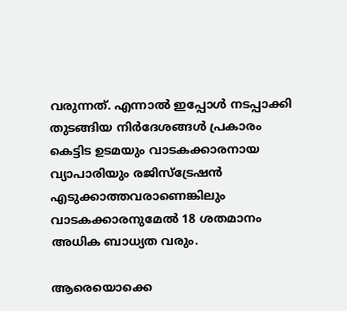വരുന്നത്. എന്നാൽ ഇപ്പോൾ നടപ്പാക്കി തുടങ്ങിയ നിർദേശങ്ങൾ പ്രകാരം കെട്ടിട ഉടമയും വാടകക്കാരനായ വ്യാപാരിയും രജിസ്ട്രേഷൻ എടുക്കാത്തവരാണെങ്കിലും  വാടകക്കാരനുമേൽ 18 ശതമാനം അധിക ബാധ്യത വരും.

ആരെയൊക്കെ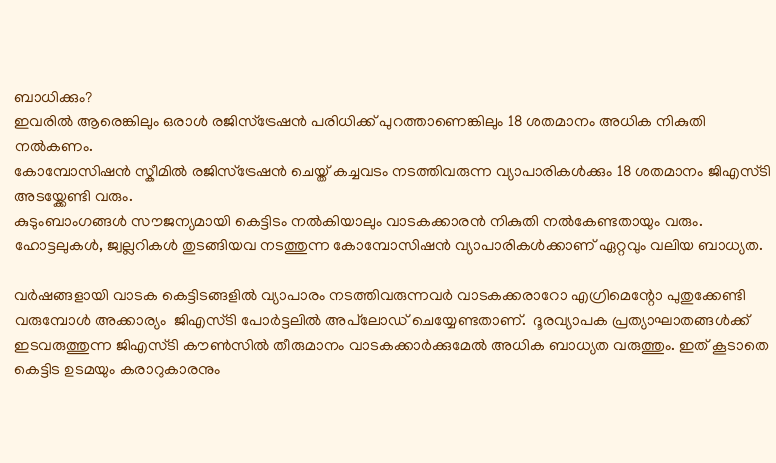ബാധിക്കും?
ഇവരിൽ ആരെങ്കിലും ഒരാൾ രജിസ്ട്രേഷൻ പരിധിക്ക് പുറത്താണെങ്കിലും 18 ശതമാനം അധിക നികുതി നൽകണം.
കോമ്പോസിഷൻ സ്കീമിൽ രജിസ്ട്രേഷൻ ചെയ്ത് കച്ചവടം നടത്തിവരുന്ന വ്യാപാരികൾക്കും 18 ശതമാനം ജിഎസ്ടി അടയ്ക്കേണ്ടി വരും.
കുടുംബാംഗങ്ങൾ സൗജന്യമായി കെട്ടിടം നൽകിയാലും വാടകക്കാരൻ നികുതി നൽകേണ്ടതായും വരും.
ഹോട്ടലുകൾ, ജ്വല്ലറികൾ തുടങ്ങിയവ നടത്തുന്ന കോമ്പോസിഷൻ വ്യാപാരികൾക്കാണ് ഏറ്റവും വലിയ ബാധ്യത.

വർഷങ്ങളായി വാടക കെട്ടിടങ്ങളിൽ വ്യാപാരം നടത്തിവരുന്നവർ വാടകക്കരാറോ എഗ്രിമെന്റോ പുതുക്കേണ്ടി വരുമ്പോൾ അക്കാര്യം  ജിഎസ്ടി പോർട്ടലിൽ അപ്‌ലോഡ് ചെയ്യേണ്ടതാണ്.  ദൂരവ്യാപക പ്രത്യാഘാതങ്ങൾക്ക് ഇടവരുത്തുന്ന ജിഎസ്ടി കൗൺസിൽ തീരുമാനം വാടകക്കാർക്കുമേൽ അധിക ബാധ്യത വരുത്തും. ഇത് കൂടാതെ  കെട്ടിട ഉടമയും കരാറുകാരനും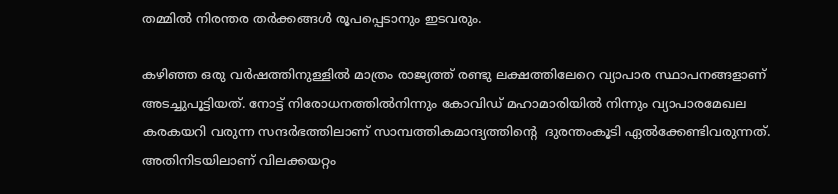തമ്മിൽ നിരന്തര തർക്കങ്ങൾ രൂപപ്പെടാനും ഇടവരും.

കഴിഞ്ഞ ഒരു വർഷത്തിനുള്ളിൽ മാത്രം രാജ്യത്ത് രണ്ടു ലക്ഷത്തിലേറെ വ്യാപാര സ്ഥാപനങ്ങളാണ് അടച്ചുപൂട്ടിയത്. നോട്ട് നിരോധനത്തിൽനിന്നും കോവിഡ് മഹാമാരിയിൽ നിന്നും വ്യാപാരമേഖല കരകയറി വരുന്ന സന്ദർഭത്തിലാണ് സാമ്പത്തികമാന്ദ്യത്തിന്റെ  ദുരന്തംകൂടി ഏൽക്കേണ്ടിവരുന്നത്. അതിനിടയിലാണ് വിലക്കയറ്റം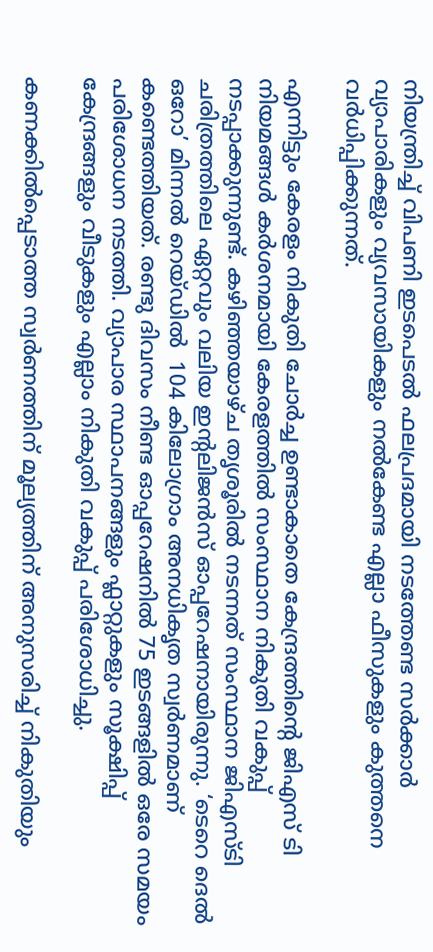നിയന്ത്രിച്ച് വിപണി ഇടപെടൽ ഫലപ്രദമായി നടത്തേണ്ട സർക്കാർ  വ്യാപാരികളും വ്യവസായികളും നൽകേണ്ട എല്ലാ ഫീസുകളും കുത്തനെ വർധിപ്പിക്കുന്നത്.

എന്നിട്ടും കേരളം നികുതി ചോർച്ച ഉണ്ടാകാതെ കേന്ദ്രത്തിന്റെ ജിഎസ് ടി നിയമങ്ങൾ കർശനമായി കേരളത്തിൽ സംസ്ഥാന നികുതി വകുപ്പ് നടപ്പാക്കുന്നുണ്ട്. കഴിഞ്ഞയാഴ്ച തൃശൂരിൽ നടന്നത്‌ സംസ്ഥാന ജിഎസ്‌ടി ചരിത്രത്തിലെ ഏറ്റവും വലിയ ഇന്റലിജൻസ്‌ ഓപ്പറേഷനായിരുന്നു. ‘ടെറെ ദെൽ ഒറോ’ മിന്നൽ റെയ്‌ഡിൽ  104 കിലോഗ്രാം അനധികൃത സ്വർണമാണ് കണ്ടെത്തിയത്. രണ്ടു ദിവസം നീണ്ട ഓപ്പറേഷനിൽ 75 ഇടങ്ങളിൽ ഒരേ സമയം പരിശോധന നടത്തി. വ്യാപാര സ്ഥാപനങ്ങളും ഫ്ലാറ്റുകളും സൂക്ഷിപ്പ് കേന്ദ്രങ്ങളും വീടുകളും എല്ലാം നികുതി വകുപ്പ് പരിശോധിച്ചു.

കണക്കിൽപ്പെടാത്ത സ്വർണത്തിന്‌ മൂല്യത്തിന്‌ അനുസരിച്ച്‌ നികുതിയും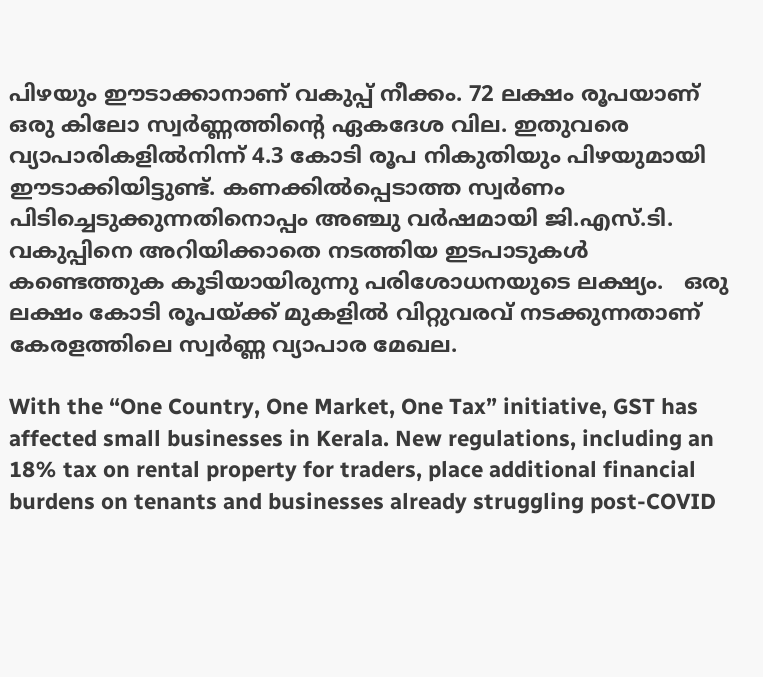പിഴയും ഈടാക്കാനാണ് വകുപ്പ് നീക്കം. 72 ലക്ഷം രൂപയാണ്‌ ഒരു കിലോ സ്വർണ്ണത്തിന്റെ ഏകദേശ വില. ഇതുവരെ വ്യാപാരികളിൽനിന്ന്‌ 4.3 കോടി രൂപ നികുതിയും പിഴയുമായി ഈടാക്കിയിട്ടുണ്ട്‌. കണക്കില്‍പ്പെടാത്ത സ്വര്‍ണം പിടിച്ചെടുക്കുന്നതിനൊപ്പം അഞ്ചു വര്‍ഷമായി ജി.എസ്.ടി. വകുപ്പിനെ അറിയിക്കാതെ നടത്തിയ ഇടപാടുകള്‍ കണ്ടെത്തുക കൂടിയായിരുന്നു പരിശോധനയുടെ ലക്ഷ്യം.   ഒരു ലക്ഷം കോടി രൂപയ്ക്ക് മുകളിൽ വിറ്റുവരവ് നടക്കുന്നതാണ് കേരളത്തിലെ സ്വർണ്ണ വ്യാപാര മേഖല.

With the “One Country, One Market, One Tax” initiative, GST has affected small businesses in Kerala. New regulations, including an 18% tax on rental property for traders, place additional financial burdens on tenants and businesses already struggling post-COVID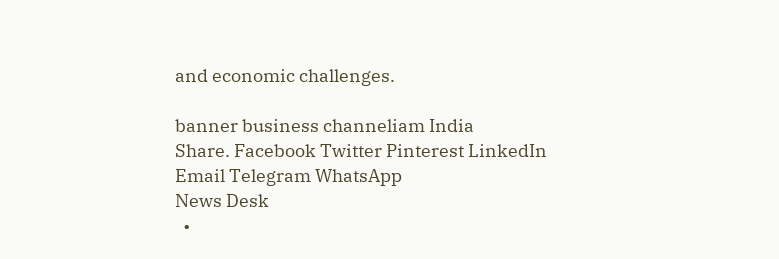and economic challenges.

banner business channeliam India
Share. Facebook Twitter Pinterest LinkedIn Email Telegram WhatsApp
News Desk
  •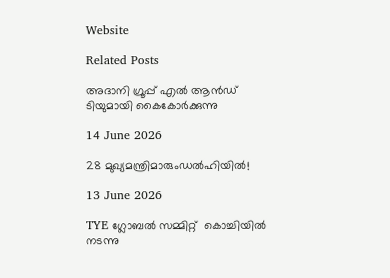Website

Related Posts

അദാനി ഗ്രൂപ്പ് എൽ ആൻഡ് ടിയുമായി കൈകോർക്കുന്നു

14 June 2026

28 മുഖ്യമന്ത്രിമാരുംഡൽഹിയിൽ!

13 June 2026

TYE ഗ്ലോബല്‍ സമ്മിറ്റ്  കൊച്ചിയില്‍ നടന്നു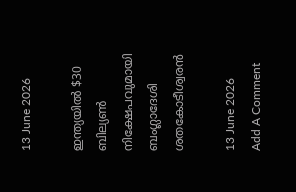13 June 2026

ഇന്ത്യയിൽ $30 ബില്യൺ നിക്ഷേപവുമായി ബംഗ്ലാദേശി ശതകോടീശ്വരൻ

13 June 2026
Add A Comment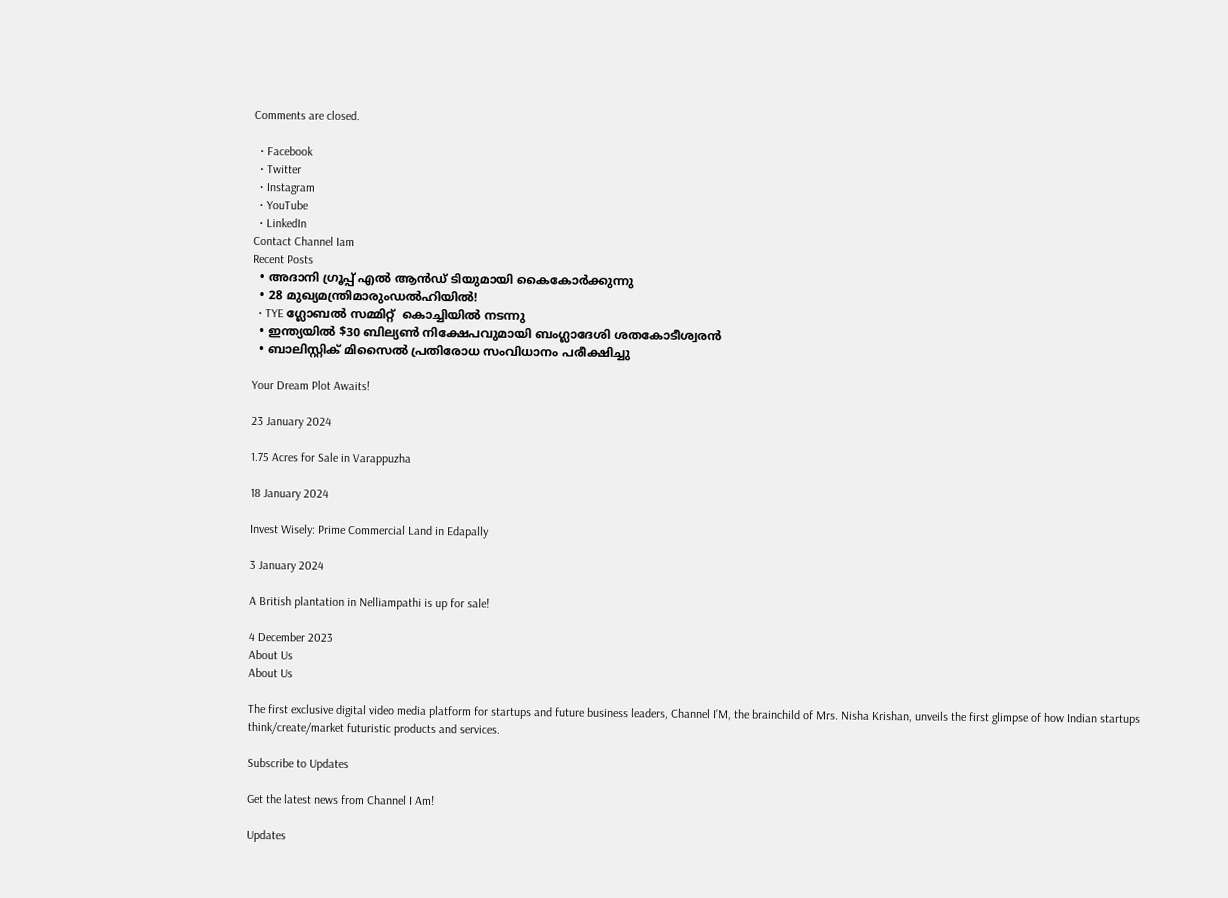Comments are closed.

  • Facebook
  • Twitter
  • Instagram
  • YouTube
  • LinkedIn
Contact Channel Iam
Recent Posts
  • അദാനി ഗ്രൂപ്പ് എൽ ആൻഡ് ടിയുമായി കൈകോർക്കുന്നു
  • 28 മുഖ്യമന്ത്രിമാരുംഡൽഹിയിൽ!
  • TYE ഗ്ലോബല്‍ സമ്മിറ്റ്  കൊച്ചിയില്‍ നടന്നു
  • ഇന്ത്യയിൽ $30 ബില്യൺ നിക്ഷേപവുമായി ബംഗ്ലാദേശി ശതകോടീശ്വരൻ
  • ബാലിസ്റ്റിക് മിസൈൽ പ്രതിരോധ സംവിധാനം പരീക്ഷിച്ചു

Your Dream Plot Awaits!

23 January 2024

1.75 Acres for Sale in Varappuzha

18 January 2024

Invest Wisely: Prime Commercial Land in Edapally

3 January 2024

A British plantation in Nelliampathi is up for sale!

4 December 2023
About Us
About Us

The first exclusive digital video media platform for startups and future business leaders, Channel I’M, the brainchild of Mrs. Nisha Krishan, unveils the first glimpse of how Indian startups think/create/market futuristic products and services.

Subscribe to Updates

Get the latest news from Channel I Am!

Updates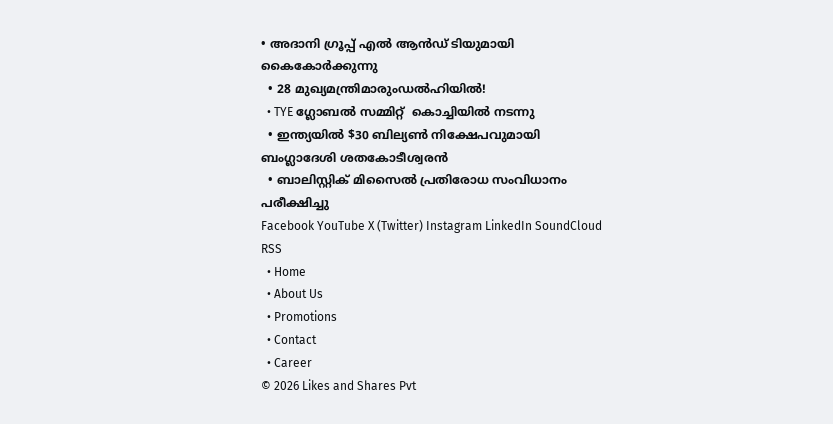• അദാനി ഗ്രൂപ്പ് എൽ ആൻഡ് ടിയുമായി കൈകോർക്കുന്നു
  • 28 മുഖ്യമന്ത്രിമാരുംഡൽഹിയിൽ!
  • TYE ഗ്ലോബല്‍ സമ്മിറ്റ്  കൊച്ചിയില്‍ നടന്നു
  • ഇന്ത്യയിൽ $30 ബില്യൺ നിക്ഷേപവുമായി ബംഗ്ലാദേശി ശതകോടീശ്വരൻ
  • ബാലിസ്റ്റിക് മിസൈൽ പ്രതിരോധ സംവിധാനം പരീക്ഷിച്ചു
Facebook YouTube X (Twitter) Instagram LinkedIn SoundCloud RSS
  • Home
  • About Us
  • Promotions
  • Contact
  • Career
© 2026 Likes and Shares Pvt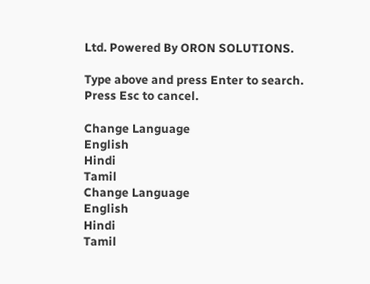Ltd. Powered By ORON SOLUTIONS.

Type above and press Enter to search. Press Esc to cancel.

Change Language
English
Hindi
Tamil
Change Language
English
Hindi
Tamil